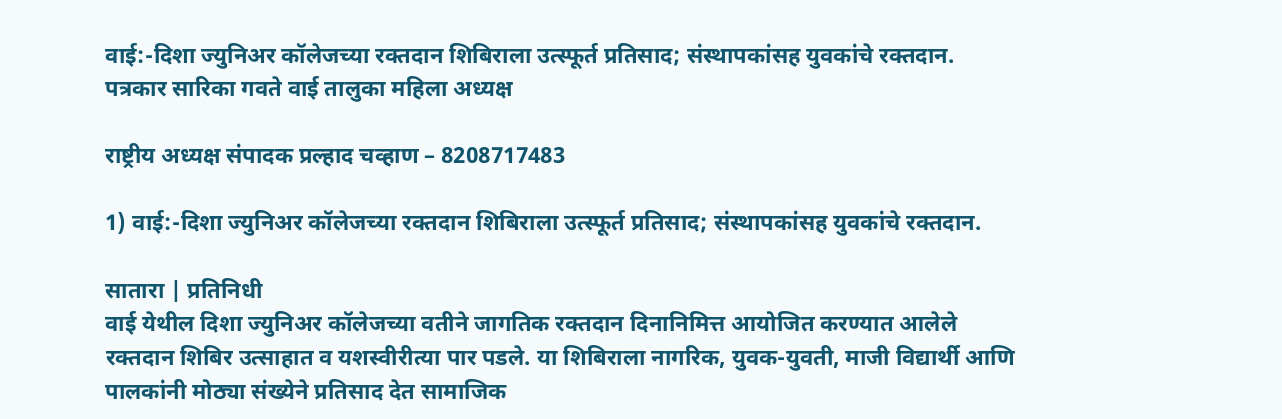वाई:-दिशा ज्युनिअर कॉलेजच्या रक्तदान शिबिराला उत्स्फूर्त प्रतिसाद; संस्थापकांसह युवकांचे रक्तदान.
पत्रकार सारिका गवते वाई तालुका महिला अध्यक्ष

राष्ट्रीय अध्यक्ष संपादक प्रल्हाद चव्हाण – 8208717483

1) वाई:-दिशा ज्युनिअर कॉलेजच्या रक्तदान शिबिराला उत्स्फूर्त प्रतिसाद; संस्थापकांसह युवकांचे रक्तदान.

सातारा | प्रतिनिधी
वाई येथील दिशा ज्युनिअर कॉलेजच्या वतीने जागतिक रक्तदान दिनानिमित्त आयोजित करण्यात आलेले रक्तदान शिबिर उत्साहात व यशस्वीरीत्या पार पडले. या शिबिराला नागरिक, युवक-युवती, माजी विद्यार्थी आणि पालकांनी मोठ्या संख्येने प्रतिसाद देत सामाजिक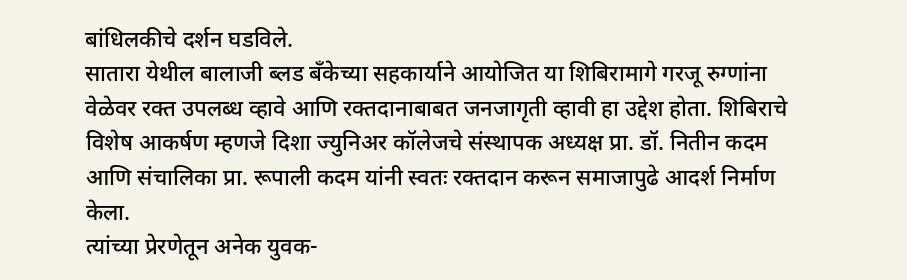बांधिलकीचे दर्शन घडविले.
सातारा येथील बालाजी ब्लड बँकेच्या सहकार्याने आयोजित या शिबिरामागे गरजू रुग्णांना वेळेवर रक्त उपलब्ध व्हावे आणि रक्तदानाबाबत जनजागृती व्हावी हा उद्देश होता. शिबिराचे विशेष आकर्षण म्हणजे दिशा ज्युनिअर कॉलेजचे संस्थापक अध्यक्ष प्रा. डॉ. नितीन कदम आणि संचालिका प्रा. रूपाली कदम यांनी स्वतः रक्तदान करून समाजापुढे आदर्श निर्माण केला.
त्यांच्या प्रेरणेतून अनेक युवक-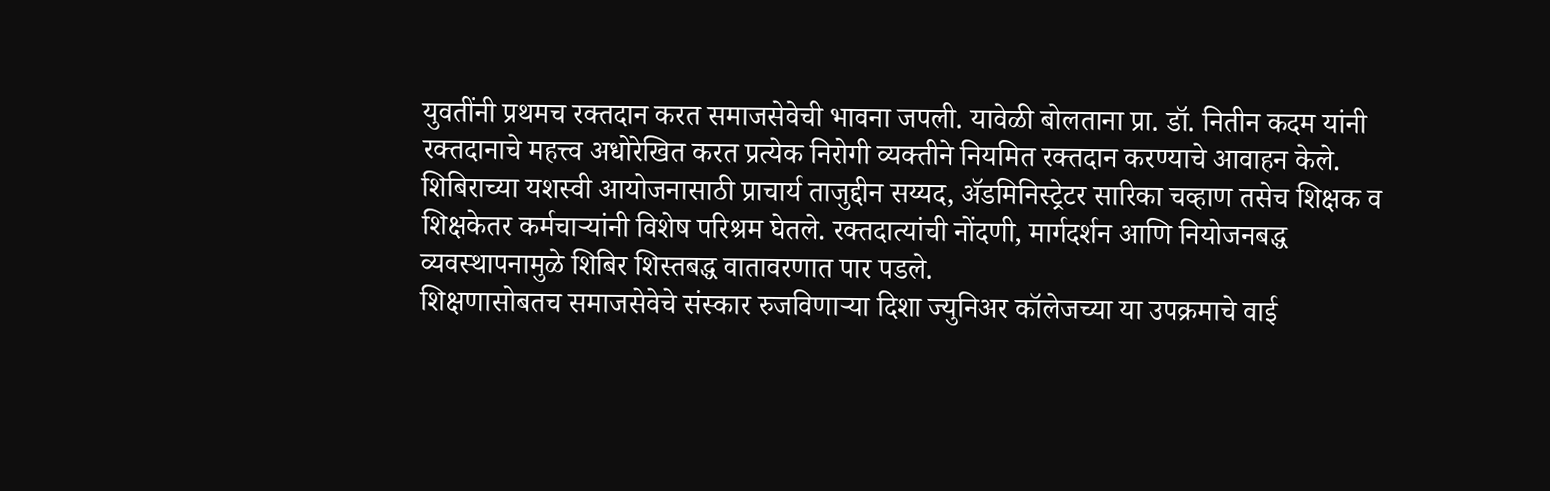युवतींनी प्रथमच रक्तदान करत समाजसेवेची भावना जपली. यावेळी बोलताना प्रा. डॉ. नितीन कदम यांनी रक्तदानाचे महत्त्व अधोरेखित करत प्रत्येक निरोगी व्यक्तीने नियमित रक्तदान करण्याचे आवाहन केले.
शिबिराच्या यशस्वी आयोजनासाठी प्राचार्य ताजुद्दीन सय्यद, ॲडमिनिस्ट्रेटर सारिका चव्हाण तसेच शिक्षक व शिक्षकेतर कर्मचाऱ्यांनी विशेष परिश्रम घेतले. रक्तदात्यांची नोंदणी, मार्गदर्शन आणि नियोजनबद्ध व्यवस्थापनामुळे शिबिर शिस्तबद्ध वातावरणात पार पडले.
शिक्षणासोबतच समाजसेवेचे संस्कार रुजविणाऱ्या दिशा ज्युनिअर कॉलेजच्या या उपक्रमाचे वाई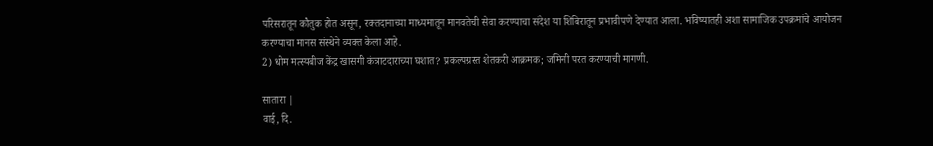परिसरातून कौतुक होत असून, रक्तदानाच्या माध्यमातून मानवतेची सेवा करण्याचा संदेश या शिबिरातून प्रभावीपणे देण्यात आला. भविष्यातही अशा सामाजिक उपक्रमांचे आयोजन करण्याचा मानस संस्थेने व्यक्त केला आहे.
2) धोम मत्स्यबीज केंद्र खासगी कंत्राटदाराच्या घशात? प्रकल्पग्रस्त शेतकरी आक्रमक; जमिनी परत करण्याची मागणी.

सातारा |
वाई, दि.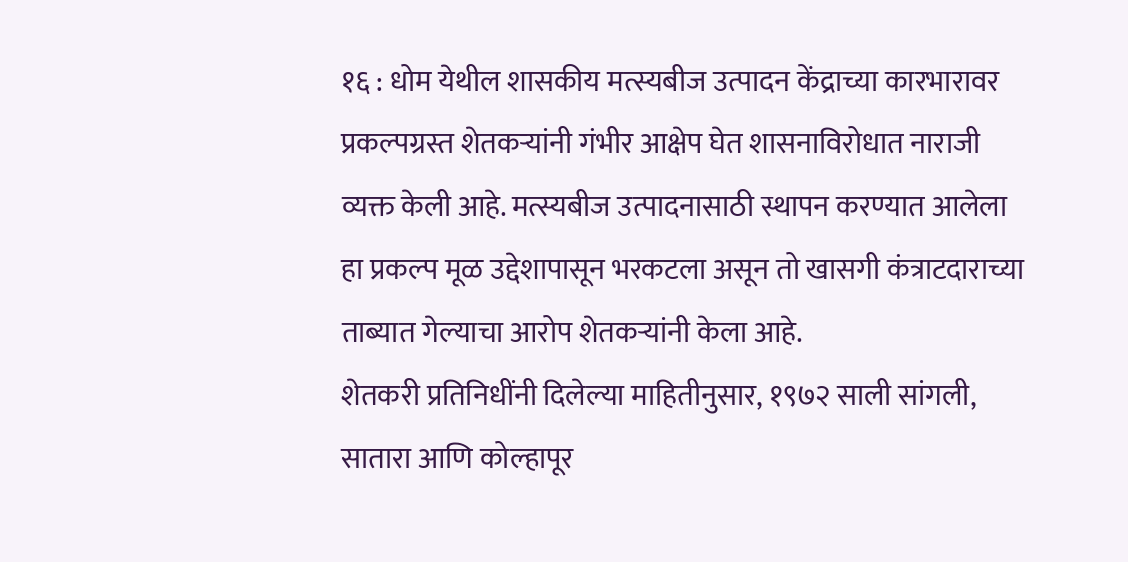१६ : धोम येथील शासकीय मत्स्यबीज उत्पादन केंद्राच्या कारभारावर प्रकल्पग्रस्त शेतकऱ्यांनी गंभीर आक्षेप घेत शासनाविरोधात नाराजी व्यक्त केली आहे. मत्स्यबीज उत्पादनासाठी स्थापन करण्यात आलेला हा प्रकल्प मूळ उद्देशापासून भरकटला असून तो खासगी कंत्राटदाराच्या ताब्यात गेल्याचा आरोप शेतकऱ्यांनी केला आहे.
शेतकरी प्रतिनिधींनी दिलेल्या माहितीनुसार, १९७२ साली सांगली, सातारा आणि कोल्हापूर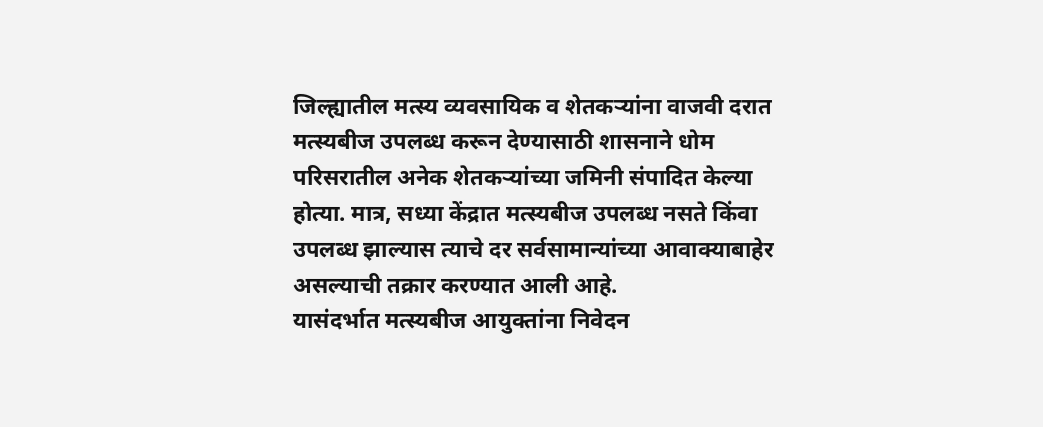जिल्ह्यातील मत्स्य व्यवसायिक व शेतकऱ्यांना वाजवी दरात मत्स्यबीज उपलब्ध करून देण्यासाठी शासनाने धोम परिसरातील अनेक शेतकऱ्यांच्या जमिनी संपादित केल्या होत्या. मात्र, सध्या केंद्रात मत्स्यबीज उपलब्ध नसते किंवा उपलब्ध झाल्यास त्याचे दर सर्वसामान्यांच्या आवाक्याबाहेर असल्याची तक्रार करण्यात आली आहे.
यासंदर्भात मत्स्यबीज आयुक्तांना निवेदन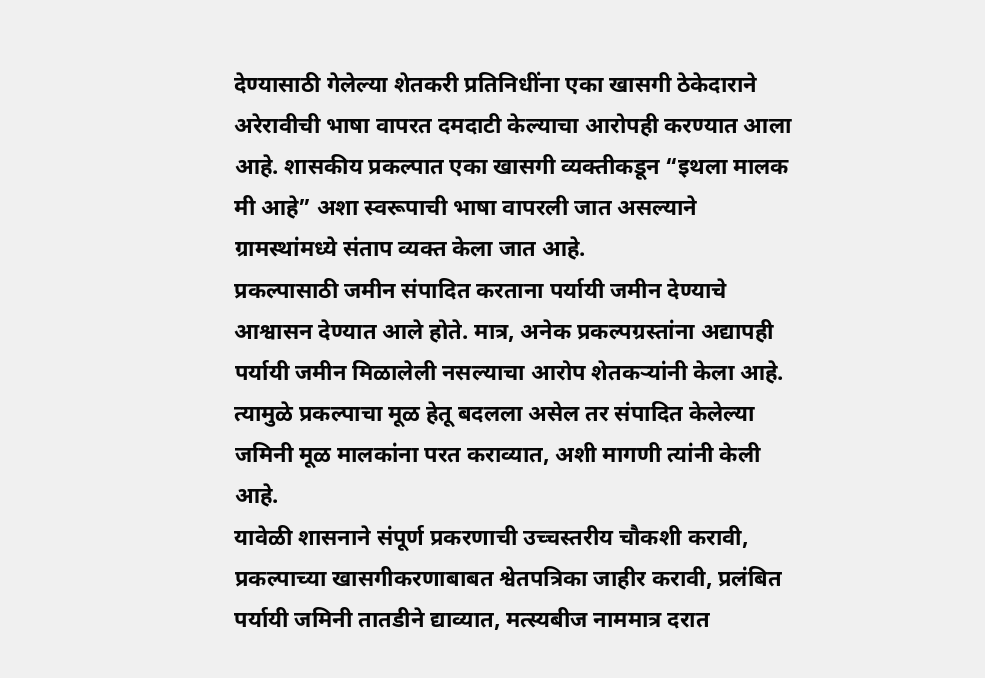देण्यासाठी गेलेल्या शेतकरी प्रतिनिधींना एका खासगी ठेकेदाराने अरेरावीची भाषा वापरत दमदाटी केल्याचा आरोपही करण्यात आला आहे. शासकीय प्रकल्पात एका खासगी व्यक्तीकडून “इथला मालक मी आहे” अशा स्वरूपाची भाषा वापरली जात असल्याने ग्रामस्थांमध्ये संताप व्यक्त केला जात आहे.
प्रकल्पासाठी जमीन संपादित करताना पर्यायी जमीन देण्याचे आश्वासन देण्यात आले होते. मात्र, अनेक प्रकल्पग्रस्तांना अद्यापही पर्यायी जमीन मिळालेली नसल्याचा आरोप शेतकऱ्यांनी केला आहे. त्यामुळे प्रकल्पाचा मूळ हेतू बदलला असेल तर संपादित केलेल्या जमिनी मूळ मालकांना परत कराव्यात, अशी मागणी त्यांनी केली आहे.
यावेळी शासनाने संपूर्ण प्रकरणाची उच्चस्तरीय चौकशी करावी, प्रकल्पाच्या खासगीकरणाबाबत श्वेतपत्रिका जाहीर करावी, प्रलंबित पर्यायी जमिनी तातडीने द्याव्यात, मत्स्यबीज नाममात्र दरात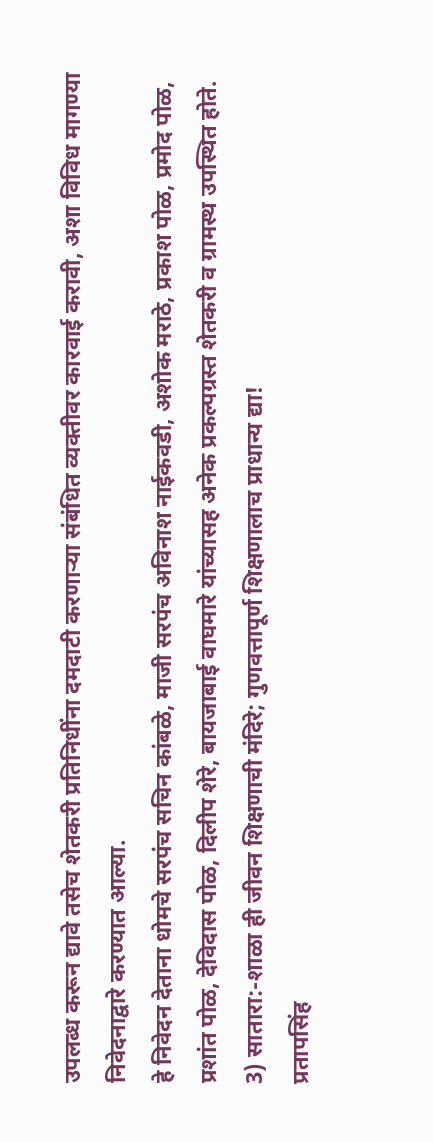उपलब्ध करून द्यावे तसेच शेतकरी प्रतिनिधींना दमदाटी करणाऱ्या संबंधित व्यक्तीवर कारवाई करावी, अशा विविध मागण्या निवेदनाद्वारे करण्यात आल्या.
हे निवेदन देताना धोमचे सरपंच सचिन कांबळे, माजी सरपंच अविनाश नाईकवडी, अशोक मराठे, प्रकाश पोळ, प्रमोद पोळ, प्रशांत पोळ, देविदास पोळ, दिलीप शेरे, बायजाबाई वाघमारे यांच्यासह अनेक प्रकल्पग्रस्त शेतकरी व ग्रामस्थ उपस्थित होते.
3) सातारा:-शाळा ही जीवन शिक्षणाची मंदिरे; गुणवत्तापूर्ण शिक्षणालाच प्राधान्य द्या!
प्रतापसिंह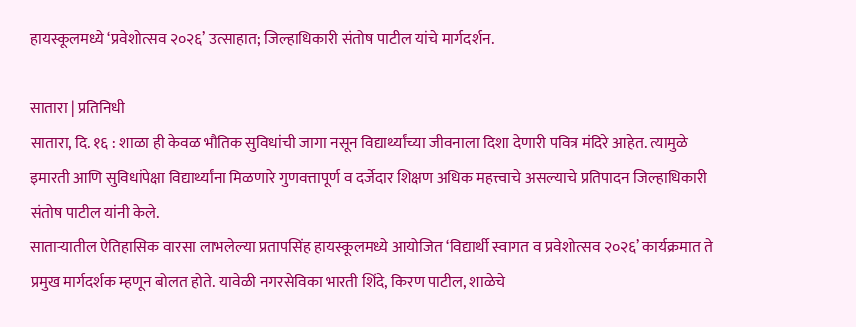हायस्कूलमध्ये ‘प्रवेशोत्सव २०२६’ उत्साहात; जिल्हाधिकारी संतोष पाटील यांचे मार्गदर्शन.

सातारा | प्रतिनिधी
सातारा, दि. १६ : शाळा ही केवळ भौतिक सुविधांची जागा नसून विद्यार्थ्यांच्या जीवनाला दिशा देणारी पवित्र मंदिरे आहेत. त्यामुळे इमारती आणि सुविधांपेक्षा विद्यार्थ्यांना मिळणारे गुणवत्तापूर्ण व दर्जेदार शिक्षण अधिक महत्त्वाचे असल्याचे प्रतिपादन जिल्हाधिकारी संतोष पाटील यांनी केले.
साताऱ्यातील ऐतिहासिक वारसा लाभलेल्या प्रतापसिंह हायस्कूलमध्ये आयोजित ‘विद्यार्थी स्वागत व प्रवेशोत्सव २०२६’ कार्यक्रमात ते प्रमुख मार्गदर्शक म्हणून बोलत होते. यावेळी नगरसेविका भारती शिंदे, किरण पाटील, शाळेचे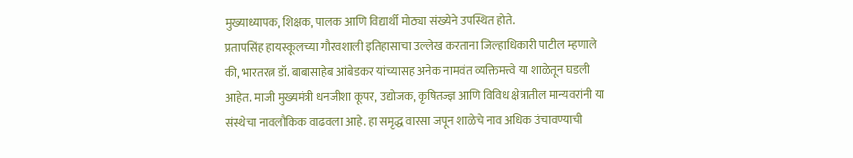मुख्याध्यापक, शिक्षक, पालक आणि विद्यार्थी मोठ्या संख्येने उपस्थित होते.
प्रतापसिंह हायस्कूलच्या गौरवशाली इतिहासाचा उल्लेख करताना जिल्हाधिकारी पाटील म्हणाले की, भारतरत्न डॉ. बाबासाहेब आंबेडकर यांच्यासह अनेक नामवंत व्यक्तिमत्त्वे या शाळेतून घडली आहेत. माजी मुख्यमंत्री धनजीशा कूपर, उद्योजक, कृषितज्ज्ञ आणि विविध क्षेत्रातील मान्यवरांनी या संस्थेचा नावलौकिक वाढवला आहे. हा समृद्ध वारसा जपून शाळेचे नाव अधिक उंचावण्याची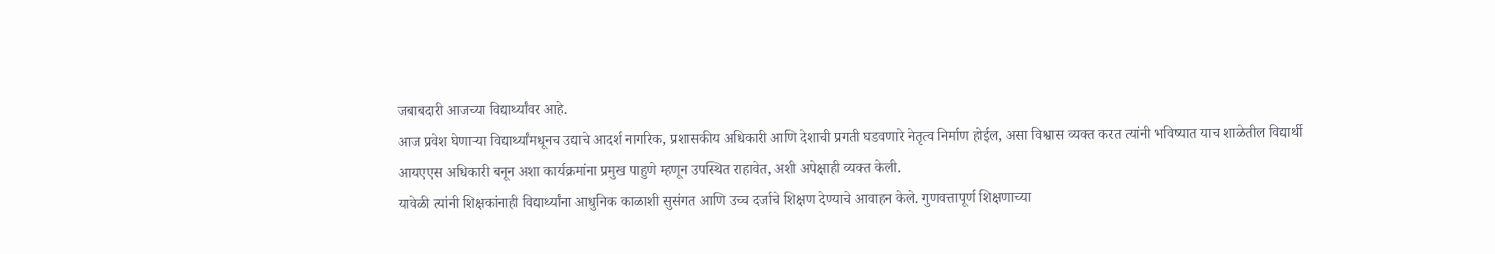जबाबदारी आजच्या विद्यार्थ्यांवर आहे.
आज प्रवेश घेणाऱ्या विद्यार्थ्यांमधूनच उद्याचे आदर्श नागरिक, प्रशासकीय अधिकारी आणि देशाची प्रगती घडवणारे नेतृत्व निर्माण होईल, असा विश्वास व्यक्त करत त्यांनी भविष्यात याच शाळेतील विद्यार्थी आयएएस अधिकारी बनून अशा कार्यक्रमांना प्रमुख पाहुणे म्हणून उपस्थित राहावेत, अशी अपेक्षाही व्यक्त केली.
यावेळी त्यांनी शिक्षकांनाही विद्यार्थ्यांना आधुनिक काळाशी सुसंगत आणि उच्च दर्जाचे शिक्षण देण्याचे आवाहन केले. गुणवत्तापूर्ण शिक्षणाच्या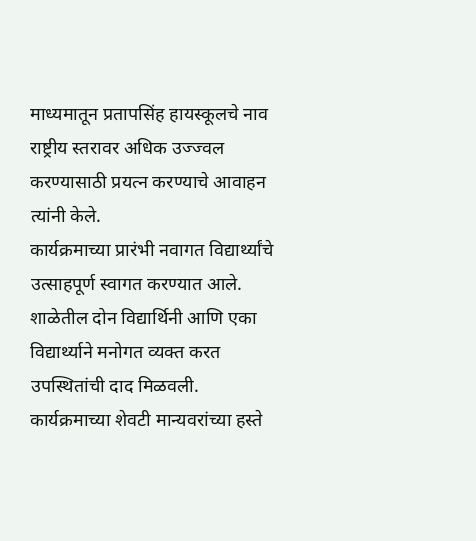माध्यमातून प्रतापसिंह हायस्कूलचे नाव राष्ट्रीय स्तरावर अधिक उज्ज्वल करण्यासाठी प्रयत्न करण्याचे आवाहन त्यांनी केले.
कार्यक्रमाच्या प्रारंभी नवागत विद्यार्थ्यांचे उत्साहपूर्ण स्वागत करण्यात आले. शाळेतील दोन विद्यार्थिनी आणि एका विद्यार्थ्याने मनोगत व्यक्त करत उपस्थितांची दाद मिळवली. कार्यक्रमाच्या शेवटी मान्यवरांच्या हस्ते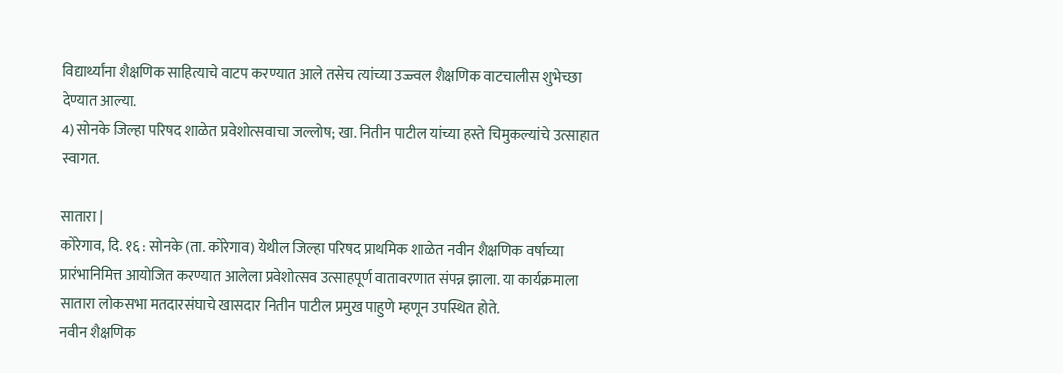विद्यार्थ्यांना शैक्षणिक साहित्याचे वाटप करण्यात आले तसेच त्यांच्या उज्ज्वल शैक्षणिक वाटचालीस शुभेच्छा देण्यात आल्या.
4) सोनके जिल्हा परिषद शाळेत प्रवेशोत्सवाचा जल्लोष; खा. नितीन पाटील यांच्या हस्ते चिमुकल्यांचे उत्साहात स्वागत.

सातारा |
कोरेगाव, दि. १६ : सोनके (ता. कोरेगाव) येथील जिल्हा परिषद प्राथमिक शाळेत नवीन शैक्षणिक वर्षाच्या प्रारंभानिमित्त आयोजित करण्यात आलेला प्रवेशोत्सव उत्साहपूर्ण वातावरणात संपन्न झाला. या कार्यक्रमाला सातारा लोकसभा मतदारसंघाचे खासदार नितीन पाटील प्रमुख पाहुणे म्हणून उपस्थित होते.
नवीन शैक्षणिक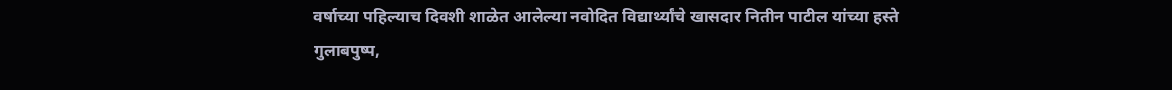वर्षाच्या पहिल्याच दिवशी शाळेत आलेल्या नवोदित विद्यार्थ्यांचे खासदार नितीन पाटील यांच्या हस्ते गुलाबपुष्प,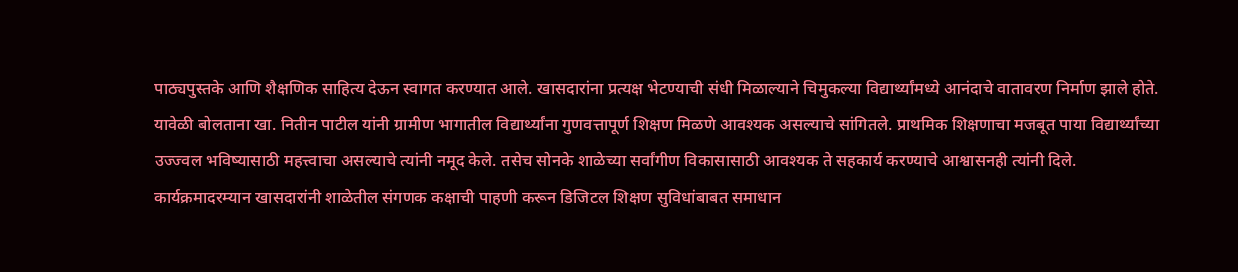पाठ्यपुस्तके आणि शैक्षणिक साहित्य देऊन स्वागत करण्यात आले. खासदारांना प्रत्यक्ष भेटण्याची संधी मिळाल्याने चिमुकल्या विद्यार्थ्यांमध्ये आनंदाचे वातावरण निर्माण झाले होते.
यावेळी बोलताना खा. नितीन पाटील यांनी ग्रामीण भागातील विद्यार्थ्यांना गुणवत्तापूर्ण शिक्षण मिळणे आवश्यक असल्याचे सांगितले. प्राथमिक शिक्षणाचा मजबूत पाया विद्यार्थ्यांच्या उज्ज्वल भविष्यासाठी महत्त्वाचा असल्याचे त्यांनी नमूद केले. तसेच सोनके शाळेच्या सर्वांगीण विकासासाठी आवश्यक ते सहकार्य करण्याचे आश्वासनही त्यांनी दिले.
कार्यक्रमादरम्यान खासदारांनी शाळेतील संगणक कक्षाची पाहणी करून डिजिटल शिक्षण सुविधांबाबत समाधान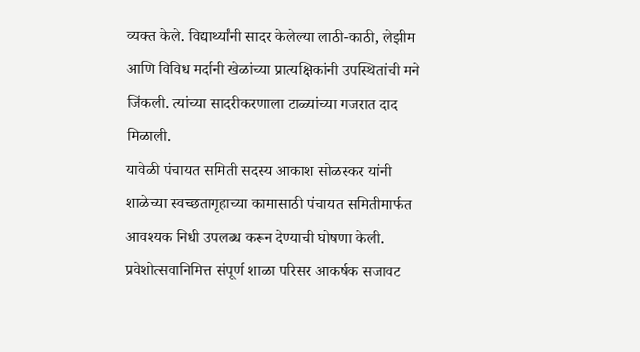व्यक्त केले. विद्यार्थ्यांनी सादर केलेल्या लाठी-काठी, लेझीम आणि विविध मर्दानी खेळांच्या प्रात्यक्षिकांनी उपस्थितांची मने जिंकली. त्यांच्या सादरीकरणाला टाळ्यांच्या गजरात दाद मिळाली.
यावेळी पंचायत समिती सदस्य आकाश सोळस्कर यांनी शाळेच्या स्वच्छतागृहाच्या कामासाठी पंचायत समितीमार्फत आवश्यक निधी उपलब्ध करून देण्याची घोषणा केली.
प्रवेशोत्सवानिमित्त संपूर्ण शाळा परिसर आकर्षक सजावट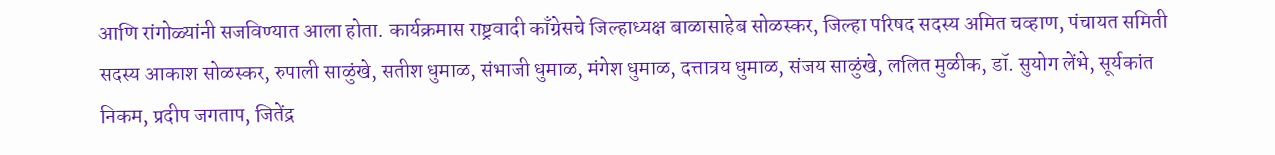आणि रांगोळ्यांनी सजविण्यात आला होता. कार्यक्रमास राष्ट्रवादी काँग्रेसचे जिल्हाध्यक्ष बाळासाहेब सोळस्कर, जिल्हा परिषद सदस्य अमित चव्हाण, पंचायत समिती सदस्य आकाश सोळस्कर, रुपाली साळुंखे, सतीश धुमाळ, संभाजी धुमाळ, मंगेश धुमाळ, दत्तात्रय धुमाळ, संजय साळुंखे, ललित मुळीक, डॉ. सुयोग लेंभे, सूर्यकांत निकम, प्रदीप जगताप, जितेंद्र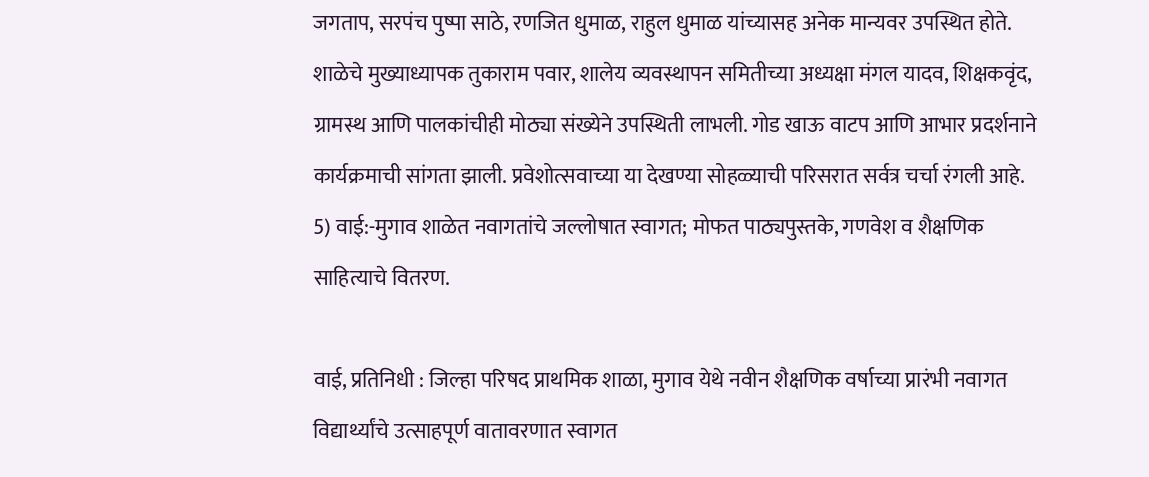जगताप, सरपंच पुष्पा साठे, रणजित धुमाळ, राहुल धुमाळ यांच्यासह अनेक मान्यवर उपस्थित होते.
शाळेचे मुख्याध्यापक तुकाराम पवार, शालेय व्यवस्थापन समितीच्या अध्यक्षा मंगल यादव, शिक्षकवृंद, ग्रामस्थ आणि पालकांचीही मोठ्या संख्येने उपस्थिती लाभली. गोड खाऊ वाटप आणि आभार प्रदर्शनाने कार्यक्रमाची सांगता झाली. प्रवेशोत्सवाच्या या देखण्या सोहळ्याची परिसरात सर्वत्र चर्चा रंगली आहे.
5) वाई:-मुगाव शाळेत नवागतांचे जल्लोषात स्वागत; मोफत पाठ्यपुस्तके, गणवेश व शैक्षणिक साहित्याचे वितरण.

वाई, प्रतिनिधी : जिल्हा परिषद प्राथमिक शाळा, मुगाव येथे नवीन शैक्षणिक वर्षाच्या प्रारंभी नवागत विद्यार्थ्यांचे उत्साहपूर्ण वातावरणात स्वागत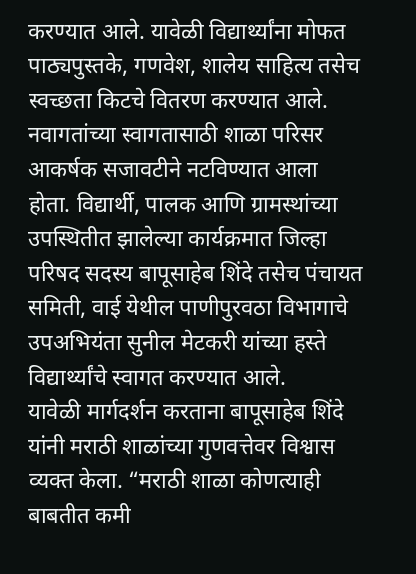करण्यात आले. यावेळी विद्यार्थ्यांना मोफत पाठ्यपुस्तके, गणवेश, शालेय साहित्य तसेच स्वच्छता किटचे वितरण करण्यात आले.
नवागतांच्या स्वागतासाठी शाळा परिसर आकर्षक सजावटीने नटविण्यात आला होता. विद्यार्थी, पालक आणि ग्रामस्थांच्या उपस्थितीत झालेल्या कार्यक्रमात जिल्हा परिषद सदस्य बापूसाहेब शिंदे तसेच पंचायत समिती, वाई येथील पाणीपुरवठा विभागाचे उपअभियंता सुनील मेटकरी यांच्या हस्ते विद्यार्थ्यांचे स्वागत करण्यात आले.
यावेळी मार्गदर्शन करताना बापूसाहेब शिंदे यांनी मराठी शाळांच्या गुणवत्तेवर विश्वास व्यक्त केला. “मराठी शाळा कोणत्याही बाबतीत कमी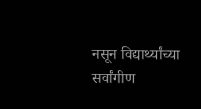नसून विद्यार्थ्यांच्या सर्वांगीण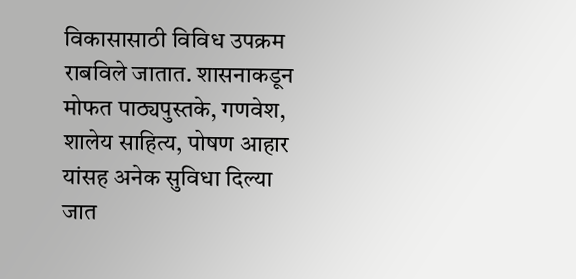विकासासाठी विविध उपक्रम राबविले जातात. शासनाकडून मोफत पाठ्यपुस्तके, गणवेश, शालेय साहित्य, पोषण आहार यांसह अनेक सुविधा दिल्या जात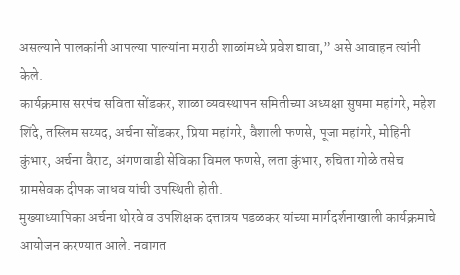असल्याने पालकांनी आपल्या पाल्यांना मराठी शाळांमध्ये प्रवेश द्यावा,” असे आवाहन त्यांनी केले.
कार्यक्रमास सरपंच सविता सोंडकर, शाळा व्यवस्थापन समितीच्या अध्यक्षा सुषमा महांगरे, महेश शिंदे, तस्लिम सय्यद, अर्चना सोंडकर, प्रिया महांगरे, वैशाली फणसे, पूजा महांगरे, मोहिनी कुंभार, अर्चना वैराट, अंगणवाडी सेविका विमल फणसे, लता कुंभार, रुचिता गोळे तसेच ग्रामसेवक दीपक जाधव यांची उपस्थिती होती.
मुख्याध्यापिका अर्चना थोरवे व उपशिक्षक दत्तात्रय पडळकर यांच्या मार्गदर्शनाखाली कार्यक्रमाचे आयोजन करण्यात आले. नवागत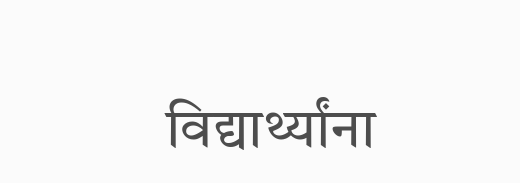विद्यार्थ्यांना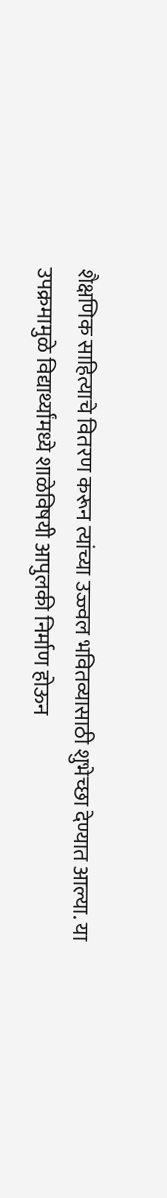शैक्षणिक साहित्याचे वितरण करून त्यांच्या उज्ज्वल भवितव्यासाठी शुभेच्छा देण्यात आल्या. या उपक्रमामुळे विद्यार्थ्यांमध्ये शाळेविषयी आपुलकी निर्माण होऊन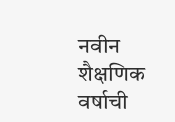नवीन शैक्षणिक वर्षाची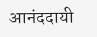आनंददायी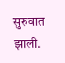सुरुवात झाली.